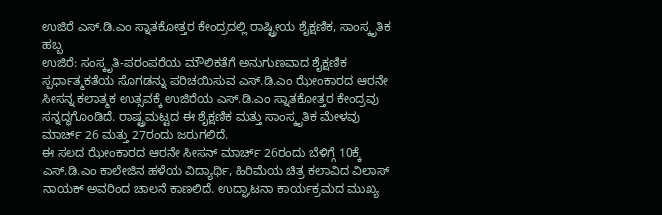ಉಜಿರೆ ಎಸ್.ಡಿ.ಎಂ ಸ್ನಾತಕೋತ್ತರ ಕೇಂದ್ರದಲ್ಲಿ ರಾಷ್ಟ್ರೀಯ ಶೈಕ್ಷಣಿಕ, ಸಾಂಸ್ಕೃತಿಕ ಹಬ್ಬ
ಉಜಿರೆ: ಸಂಸ್ಕೃತಿ-ಪರಂಪರೆಯ ಮೌಲಿಕತೆಗೆ ಅನುಗುಣವಾದ ಶೈಕ್ಷಣಿಕ ಸ್ಪರ್ಧಾತ್ಮಕತೆಯ ಸೊಗಡನ್ನು ಪರಿಚಯಿಸುವ ಎಸ್.ಡಿ.ಎಂ ಝೇಂಕಾರದ ಆರನೇ ಸೀಸನ್ನ ಕಲಾತ್ಮಕ ಉತ್ಸವಕ್ಕೆ ಉಜಿರೆಯ ಎಸ್.ಡಿ.ಎಂ ಸ್ನಾತಕೋತ್ತರ ಕೇಂದ್ರವು ಸನ್ನದ್ಧಗೊಂಡಿದೆ. ರಾಷ್ಟ್ರಮಟ್ಟದ ಈ ಶೈಕ್ಷಣಿಕ ಮತ್ತು ಸಾಂಸ್ಕೃತಿಕ ಮೇಳವು ಮಾರ್ಚ್ 26 ಮತ್ತು 27ರಂದು ಜರುಗಲಿದೆ.
ಈ ಸಲದ ಝೇಂಕಾರದ ಆರನೇ ಸೀಸನ್ ಮಾರ್ಚ್ 26ರಂದು ಬೆಳಿಗ್ಗೆ 10ಕ್ಕೆ ಎಸ್.ಡಿ.ಎಂ ಕಾಲೇಜಿನ ಹಳೆಯ ವಿದ್ಯಾರ್ಥಿ, ಹಿರಿಮೆಯ ಚಿತ್ರ ಕಲಾವಿದ ವಿಲಾಸ್ ನಾಯಕ್ ಅವರಿಂದ ಚಾಲನೆ ಕಾಣಲಿದೆ. ಉದ್ಘಾಟನಾ ಕಾರ್ಯಕ್ರಮದ ಮುಖ್ಯ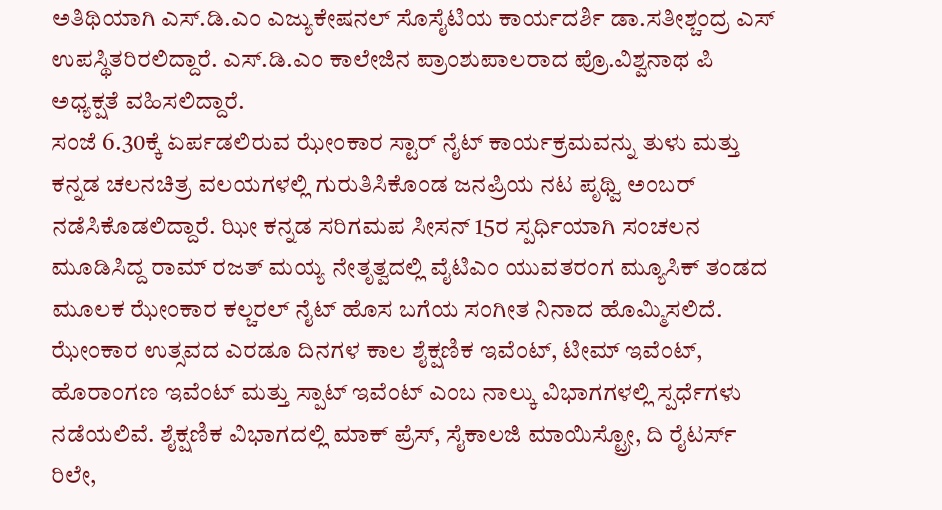ಅತಿಥಿಯಾಗಿ ಎಸ್.ಡಿ.ಎಂ ಎಜ್ಯುಕೇಷನಲ್ ಸೊಸೈಟಿಯ ಕಾರ್ಯದರ್ಶಿ ಡಾ.ಸತೀಶ್ಚಂದ್ರ ಎಸ್ ಉಪಸ್ಥಿತರಿರಲಿದ್ದಾರೆ. ಎಸ್.ಡಿ.ಎಂ ಕಾಲೇಜಿನ ಪ್ರಾಂಶುಪಾಲರಾದ ಪ್ರೊ.ವಿಶ್ವನಾಥ ಪಿ ಅಧ್ಯಕ್ಷತೆ ವಹಿಸಲಿದ್ದಾರೆ.
ಸಂಜೆ 6.30ಕ್ಕೆ ಏರ್ಪಡಲಿರುವ ಝೇಂಕಾರ ಸ್ಟಾರ್ ನೈಟ್ ಕಾರ್ಯಕ್ರಮವನ್ನು ತುಳು ಮತ್ತು ಕನ್ನಡ ಚಲನಚಿತ್ರ ವಲಯಗಳಲ್ಲಿ ಗುರುತಿಸಿಕೊಂಡ ಜನಪ್ರಿಯ ನಟ ಪೃಥ್ವಿ ಅಂಬರ್ ನಡೆಸಿಕೊಡಲಿದ್ದಾರೆ. ಝೀ ಕನ್ನಡ ಸರಿಗಮಪ ಸೀಸನ್ 15ರ ಸ್ಪರ್ಧಿಯಾಗಿ ಸಂಚಲನ ಮೂಡಿಸಿದ್ದ ರಾಮ್ ರಜತ್ ಮಯ್ಯ ನೇತೃತ್ವದಲ್ಲಿ ವೈಟಿಎಂ ಯುವತರಂಗ ಮ್ಯೂಸಿಕ್ ತಂಡದ ಮೂಲಕ ಝೇಂಕಾರ ಕಲ್ಚರಲ್ ನೈಟ್ ಹೊಸ ಬಗೆಯ ಸಂಗೀತ ನಿನಾದ ಹೊಮ್ಮಿಸಲಿದೆ.
ಝೇಂಕಾರ ಉತ್ಸವದ ಎರಡೂ ದಿನಗಳ ಕಾಲ ಶೈಕ್ಷಣಿಕ ಇವೆಂಟ್, ಟೀಮ್ ಇವೆಂಟ್, ಹೊರಾಂಗಣ ಇವೆಂಟ್ ಮತ್ತು ಸ್ಪಾಟ್ ಇವೆಂಟ್ ಎಂಬ ನಾಲ್ಕು ವಿಭಾಗಗಳಲ್ಲಿ ಸ್ಪರ್ಧೆಗಳು ನಡೆಯಲಿವೆ. ಶೈಕ್ಷಣಿಕ ವಿಭಾಗದಲ್ಲಿ ಮಾಕ್ ಪ್ರೆಸ್, ಸೈಕಾಲಜಿ ಮಾಯಿಸ್ಟ್ರೋ, ದಿ ರೈಟರ್ಸ್ ರಿಲೇ,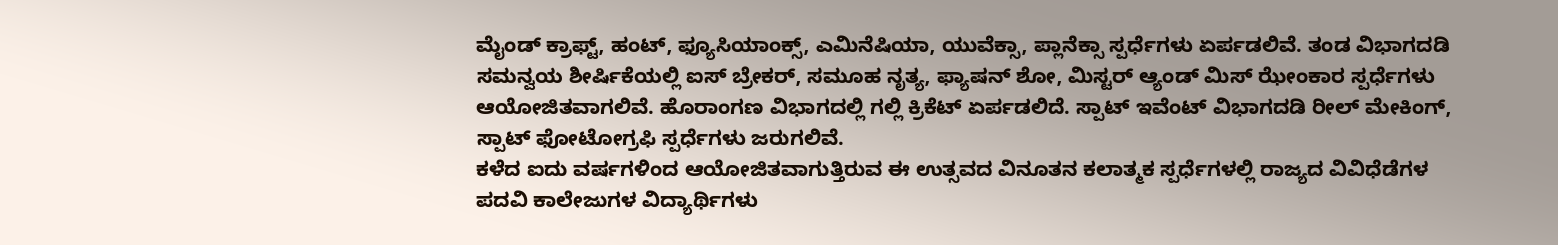ಮೈಂಡ್ ಕ್ರಾಫ್ಟ್, ಹಂಟ್, ಫ್ಯೂಸಿಯಾಂಕ್ಸ್, ಎಮಿನೆಷಿಯಾ, ಯುವೆಕ್ಸಾ, ಪ್ಲಾನೆಕ್ಸಾ ಸ್ಪರ್ಧೆಗಳು ಏರ್ಪಡಲಿವೆ. ತಂಡ ವಿಭಾಗದಡಿ ಸಮನ್ವಯ ಶೀರ್ಷಿಕೆಯಲ್ಲಿ ಐಸ್ ಬ್ರೇಕರ್, ಸಮೂಹ ನೃತ್ಯ, ಫ್ಯಾಷನ್ ಶೋ, ಮಿಸ್ಟರ್ ಆ್ಯಂಡ್ ಮಿಸ್ ಝೇಂಕಾರ ಸ್ಪರ್ಧೆಗಳು ಆಯೋಜಿತವಾಗಲಿವೆ. ಹೊರಾಂಗಣ ವಿಭಾಗದಲ್ಲಿ ಗಲ್ಲಿ ಕ್ರಿಕೆಟ್ ಏರ್ಪಡಲಿದೆ. ಸ್ಪಾಟ್ ಇವೆಂಟ್ ವಿಭಾಗದಡಿ ರೀಲ್ ಮೇಕಿಂಗ್, ಸ್ಪಾಟ್ ಫೋಟೋಗ್ರಫಿ ಸ್ಪರ್ಧೆಗಳು ಜರುಗಲಿವೆ.
ಕಳೆದ ಐದು ವರ್ಷಗಳಿಂದ ಆಯೋಜಿತವಾಗುತ್ತಿರುವ ಈ ಉತ್ಸವದ ವಿನೂತನ ಕಲಾತ್ಮಕ ಸ್ಪರ್ಧೆಗಳಲ್ಲಿ ರಾಜ್ಯದ ವಿವಿಧೆಡೆಗಳ ಪದವಿ ಕಾಲೇಜುಗಳ ವಿದ್ಯಾರ್ಥಿಗಳು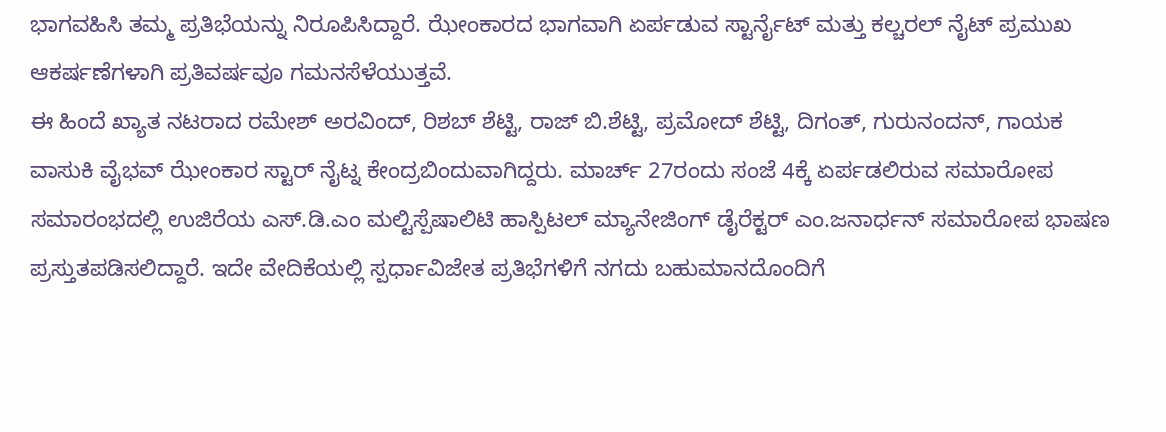ಭಾಗವಹಿಸಿ ತಮ್ಮ ಪ್ರತಿಭೆಯನ್ನು ನಿರೂಪಿಸಿದ್ದಾರೆ. ಝೇಂಕಾರದ ಭಾಗವಾಗಿ ಏರ್ಪಡುವ ಸ್ಟಾರ್ನೈಟ್ ಮತ್ತು ಕಲ್ಚರಲ್ ನೈಟ್ ಪ್ರಮುಖ ಆಕರ್ಷಣೆಗಳಾಗಿ ಪ್ರತಿವರ್ಷವೂ ಗಮನಸೆಳೆಯುತ್ತವೆ.
ಈ ಹಿಂದೆ ಖ್ಯಾತ ನಟರಾದ ರಮೇಶ್ ಅರವಿಂದ್, ರಿಶಬ್ ಶೆಟ್ಟಿ, ರಾಜ್ ಬಿ.ಶೆಟ್ಟಿ, ಪ್ರಮೋದ್ ಶೆಟ್ಟಿ, ದಿಗಂತ್, ಗುರುನಂದನ್, ಗಾಯಕ ವಾಸುಕಿ ವೈಭವ್ ಝೇಂಕಾರ ಸ್ಟಾರ್ ನೈಟ್ನ ಕೇಂದ್ರಬಿಂದುವಾಗಿದ್ದರು. ಮಾರ್ಚ್ 27ರಂದು ಸಂಜೆ 4ಕ್ಕೆ ಏರ್ಪಡಲಿರುವ ಸಮಾರೋಪ ಸಮಾರಂಭದಲ್ಲಿ ಉಜಿರೆಯ ಎಸ್.ಡಿ.ಎಂ ಮಲ್ಟಿಸ್ಪೆಷಾಲಿಟಿ ಹಾಸ್ಪಿಟಲ್ ಮ್ಯಾನೇಜಿಂಗ್ ಡೈರೆಕ್ಟರ್ ಎಂ.ಜನಾರ್ಧನ್ ಸಮಾರೋಪ ಭಾಷಣ ಪ್ರಸ್ತುತಪಡಿಸಲಿದ್ದಾರೆ. ಇದೇ ವೇದಿಕೆಯಲ್ಲಿ ಸ್ಪರ್ಧಾವಿಜೇತ ಪ್ರತಿಭೆಗಳಿಗೆ ನಗದು ಬಹುಮಾನದೊಂದಿಗೆ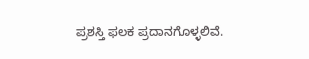ಪ್ರಶಸ್ತಿ ಫಲಕ ಪ್ರದಾನಗೊಳ್ಳಲಿವೆ.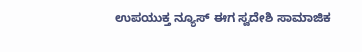ಉಪಯುಕ್ತ ನ್ಯೂಸ್ ಈಗ ಸ್ವದೇಶಿ ಸಾಮಾಜಿಕ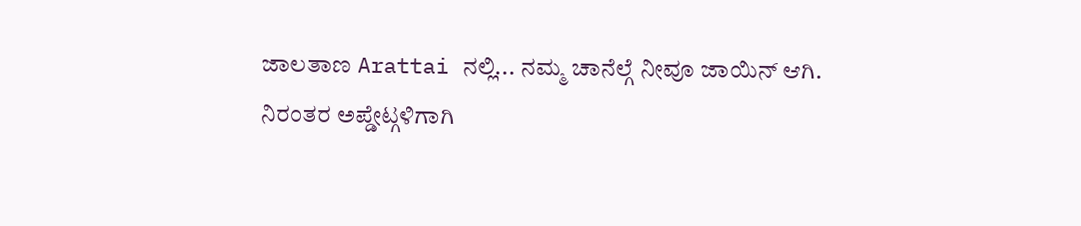ಜಾಲತಾಣ Arattai ನಲ್ಲಿ... ನಮ್ಮ ಚಾನೆಲ್ಗೆ ನೀವೂ ಜಾಯಿನ್ ಆಗಿ.
ನಿರಂತರ ಅಪ್ಡೇಟ್ಗಳಿಗಾಗಿ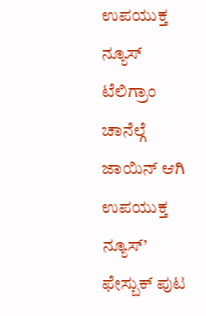ಉಪಯುಕ್ತ ನ್ಯೂಸ್ ಟೆಲಿಗ್ರಾಂ ಚಾನೆಲ್ಗೆ ಜಾಯಿನ್ ಆಗಿ
ಉಪಯುಕ್ತ ನ್ಯೂಸ್’ ಫೇಸ್ಬುಕ್ ಪುಟ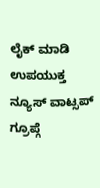ಲೈಕ್ ಮಾಡಿ
ಉಪಯುಕ್ತ ನ್ಯೂಸ್ ವಾಟ್ಸಪ್ ಗ್ರೂಪ್ಗೆ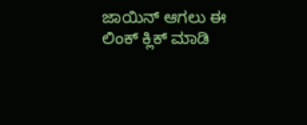ಜಾಯಿನ್ ಆಗಲು ಈ ಲಿಂಕ್ ಕ್ಲಿಕ್ ಮಾಡಿ